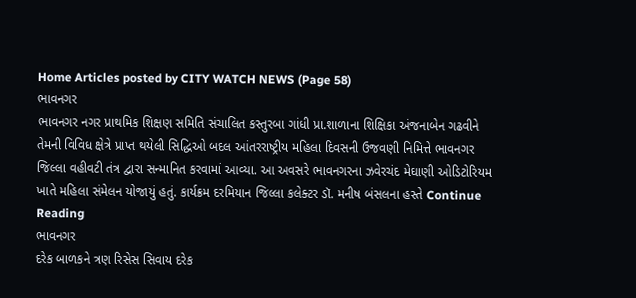Home Articles posted by CITY WATCH NEWS (Page 58)
ભાવનગર
ભાવનગર નગર પ્રાથમિક શિક્ષણ સમિતિ સંચાલિત કસ્તુરબા ગાંધી પ્રા.શાળાના શિક્ષિકા અંજનાબેન ગઢવીને તેમની વિવિધ ક્ષેત્રે પ્રાપ્ત થયેલી સિદ્ધિઓ બદલ આંતરરાષ્ટ્રીય મહિલા દિવસની ઉજવણી નિમિત્તે ભાવનગર જિલ્લા વહીવટી તંત્ર દ્વારા સન્માનિત કરવામાં આવ્યા. આ અવસરે ભાવનગરના ઝવેરચંદ મેઘાણી ઓડિટોરિયમ ખાતે મહિલા સંમેલન યોજાયું હતું. કાર્યક્રમ દરમિયાન જિલ્લા કલેક્ટર ડૉ. મનીષ બંસલના હસ્તે Continue Reading
ભાવનગર
દરેક બાળકને ત્રણ રિસેસ સિવાય દરેક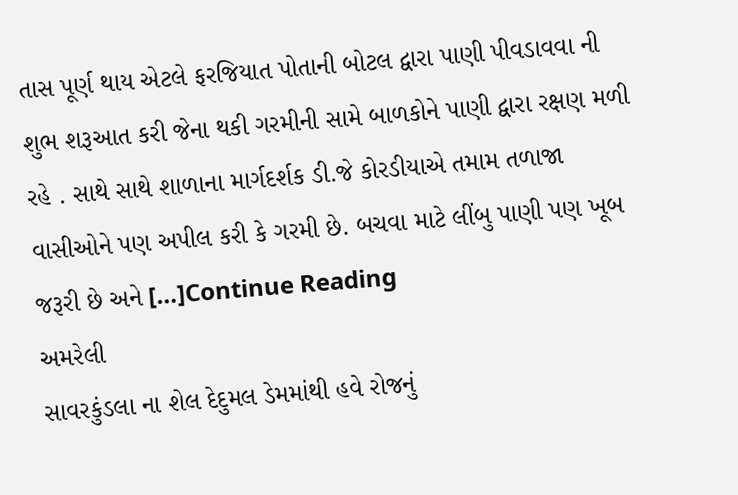તાસ પૂર્ણ થાય એટલે ફરજિયાત પોતાની બોટલ દ્વારા પાણી પીવડાવવા ની શુભ શરૂઆત કરી જેના થકી ગરમીની સામે બાળકોને પાણી દ્વારા રક્ષણ મળી રહે . સાથે સાથે શાળાના માર્ગદર્શક ડી.જે કોરડીયાએ તમામ તળાજા વાસીઓને પણ અપીલ કરી કે ગરમી છે. બચવા માટે લીંબુ પાણી પણ ખૂબ જરૂરી છે અને […]Continue Reading
અમરેલી
સાવરકુંડલા ના શેલ દેદુમલ ડેમમાંથી હવે રોજનું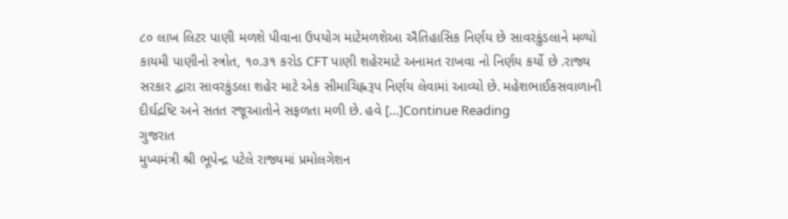૮૦ લાખ લિટર પાણી મળશે પીવાના ઉપયોગ માટેમળશેઆ ઐતિહાસિક નિર્ણય છે સાવરકુંડલાને મળ્યો કાયમી પાણીનો સ્ત્રોત, ૧૦.૩૧ કરોડ CFT પાણી શહેરમાટે અનામત રાખવા નો નિર્ણય કર્યો છે .રાજ્ય સરકાર દ્વારા સાવરકુંડલા શહેર માટે એક સીમાચિહ્નરૂપ નિર્ણય લેવામાં આવ્યો છે. મહેશભાઈકસવાળાની દીર્ઘદ્રષ્ટિ અને સતત રજૂઆતોને સફળતા મળી છે. હવે […]Continue Reading
ગુજરાત
મુખ્યમંત્રી શ્રી ભૂપેન્દ્ર પટેલે રાજ્યમાં પ્રમોલગેશન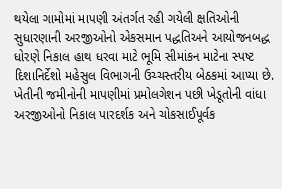થયેલા ગામોમાં માપણી અંતર્ગત રહી ગયેલી ક્ષતિઓની સુધારણાની અરજીઓનો એકસમાન પદ્ધતિઅને આયોજનબદ્ધ ધોરણે નિકાલ હાથ ધરવા માટે ભૂમિ સીમાંકન માટેના સ્પષ્ટ દિશાનિર્દેશો મહેસુલ વિભાગની ઉચ્ચસ્તરીય બેઠકમાં આપ્યા છે. ખેતીની જમીનોની માપણીમાં પ્રમોલગેશન પછી ખેડૂતોની વાંધા અરજીઓનો નિકાલ પારદર્શક અને ચોકસાઈપૂર્વક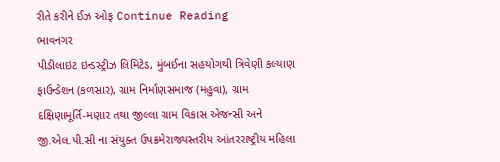રીતે કરીને ઈઝ ઓફ Continue Reading
ભાવનગર
પીડીલાઇટ ઇન્ડસ્ટ્રીઝ લિમિટેડ, મુંબઈના સહયોગથી ત્રિવેણી કલ્યાણ ફાઉન્ડેશન (કળસાર), ગ્રામ નિર્માણસમાજ (મહુવા), ગ્રામ દક્ષિણામૂર્તિ-મણાર તથા જીલ્લા ગ્રામ વિકાસ એજન્સી અને જી.એલ.પી.સી ના સંયુક્ત ઉપક્રમેરાજ્યસ્તરીય આંતરરાષ્ટ્રીય મહિલા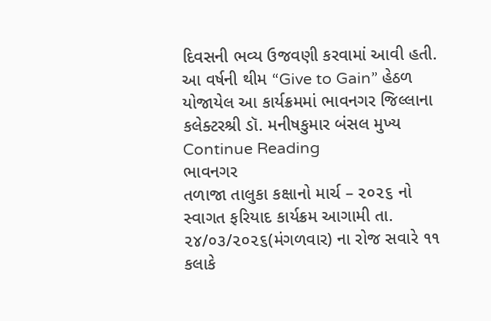દિવસની ભવ્ય ઉજવણી કરવામાં આવી હતી. આ વર્ષની થીમ “Give to Gain” હેઠળ યોજાયેલ આ કાર્યક્રમમાં ભાવનગર જિલ્લાના કલેક્ટરશ્રી ડૉ. મનીષકુમાર બંસલ મુખ્ય Continue Reading
ભાવનગર
તળાજા તાલુકા કક્ષાનો માર્ચ – ૨૦૨૬ નો સ્વાગત ફરિયાદ કાર્યક્રમ આગામી તા. ૨૪/૦૩/૨૦૨૬(મંગળવાર) ના રોજ સવારે ૧૧ કલાકે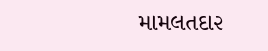મામલતદા૨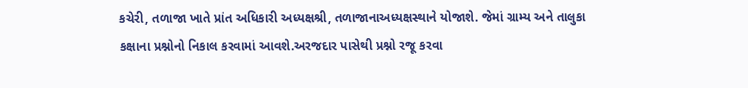કચેરી, તળાજા ખાતે પ્રાંત અધિકારી અધ્યક્ષશ્રી, તળાજાનાઅધ્યક્ષસ્થાને યોજાશે. જેમાં ગ્રામ્ય અને તાલુકા કક્ષાના પ્રશ્નોનો નિકાલ કરવામાં આવશે.અરજદાર પાસેથી પ્રશ્નો રજૂ કરવા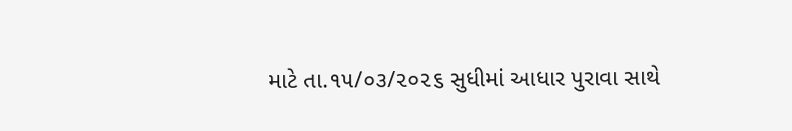માટે તા.૧૫/૦૩/૨૦૨૬ સુધીમાં આધાર પુરાવા સાથે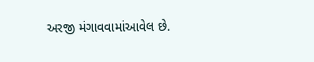અરજી મંગાવવામાંઆવેલ છે.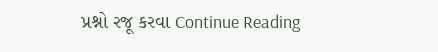પ્રશ્નો રજૂ કરવા Continue Reading